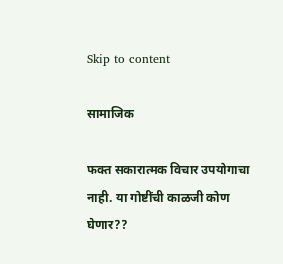Skip to content

सामाजिक

फक्त सकारात्मक विचार उपयोगाचा नाही. या गोष्टींची काळजी कोण घेणार??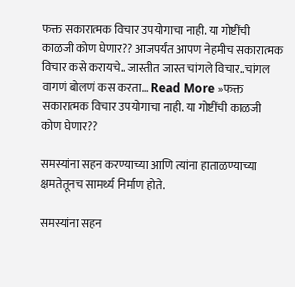फक्त सकारात्मक विचार उपयोगाचा नाही. या गोष्टींची काळजी कोण घेणार?? आजपर्यंत आपण नेहमीच सकारात्मक विचार कसे करायचे.. जास्तीत जास्त चांगले विचार..चांगल वागणं बोलणं कस करता… Read More »फक्त सकारात्मक विचार उपयोगाचा नाही. या गोष्टींची काळजी कोण घेणार??

समस्यांना सहन करण्याच्या आणि त्यांना हाताळण्याच्या क्षमतेतूनच सामर्थ्य निर्माण होते.

समस्यांना सहन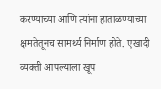करण्याच्या आणि त्यांना हाताळण्याच्या क्षमतेतूनच सामर्थ्य निर्माण होते. एखादी व्यक्ती आपल्याला खूप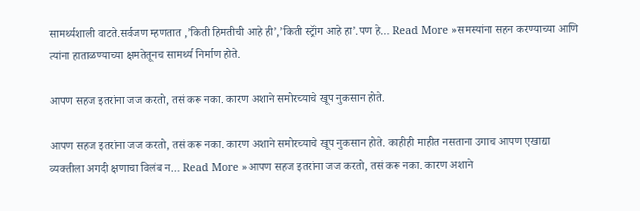सामर्थ्यशाली वाटते.सर्वजण म्हणतात ,’किती हिमतीची आहे ही’,’किती स्ट्रॉंग आहे हा’.पण हे… Read More »समस्यांना सहन करण्याच्या आणि त्यांना हाताळण्याच्या क्षमतेतूनच सामर्थ्य निर्माण होते.

आपण सहज इतरांना जज करतो, तसं करू नका. कारण अशाने समोरच्याचे खूप नुकसान होते.

आपण सहज इतरांना जज करतो, तसं करू नका. कारण अशाने समोरच्याचे खूप नुकसान होते. काहीही माहीत नसताना उगाच आपण एखाद्या व्यक्तीला अगदी क्षणाचा विलंब न… Read More »आपण सहज इतरांना जज करतो, तसं करू नका. कारण अशाने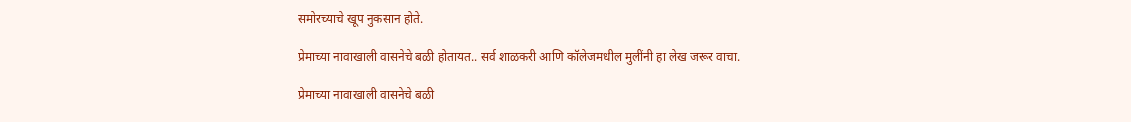समोरच्याचे खूप नुकसान होते.

प्रेमाच्या नावाखाली वासनेचे बळी होतायत.. सर्व शाळकरी आणि कॉलेजमधील मुलींनी हा लेख जरूर वाचा.

प्रेमाच्या नावाखाली वासनेचे बळी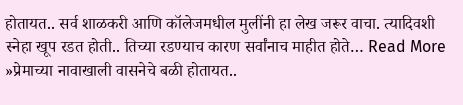होतायत.. सर्व शाळकरी आणि कॉलेजमधील मुलींनी हा लेख जरूर वाचा. त्यादिवशी स्नेहा खूप रडत होती.. तिच्या रडण्याच कारण सर्वांनाच माहीत होते… Read More »प्रेमाच्या नावाखाली वासनेचे बळी होतायत..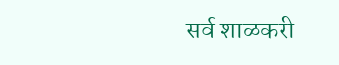सर्व शाळकरी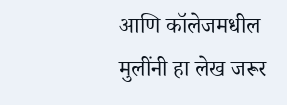आणि कॉलेजमधील मुलींनी हा लेख जरूर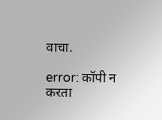वाचा.

error: कॉपी न करता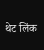थेट लिंक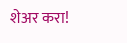शेअर करा!